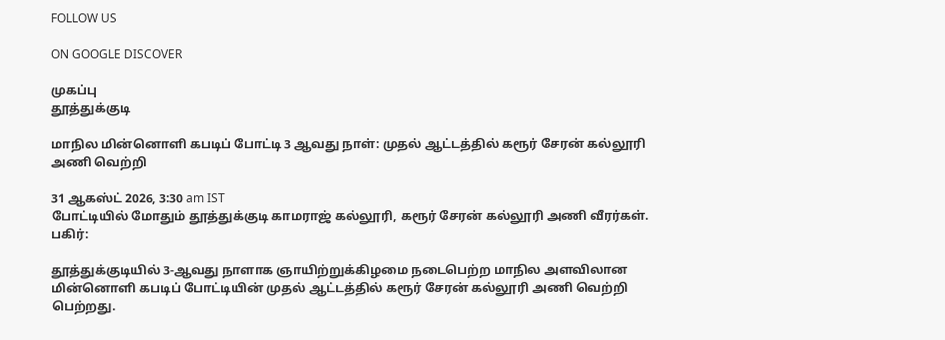FOLLOW US

ON GOOGLE DISCOVER

முகப்பு
தூத்துக்குடி

மாநில மின்னொளி கபடிப் போட்டி 3 ஆவது நாள்: முதல் ஆட்டத்தில் கரூர் சேரன் கல்லூரி அணி வெற்றி

31 ஆகஸ்ட் 2026, 3:30 am IST
போட்டியில் மோதும் தூத்துக்குடி காமராஜ் கல்லூரி, கரூர் சேரன் கல்லூரி அணி வீரர்கள்.
பகிர்:

தூத்துக்குடியில் 3-ஆவது நாளாக ஞாயிற்றுக்கிழமை நடைபெற்ற மாநில அளவிலான மின்னொளி கபடிப் போட்டியின் முதல் ஆட்டத்தில் கரூர் சேரன் கல்லூரி அணி வெற்றி பெற்றது.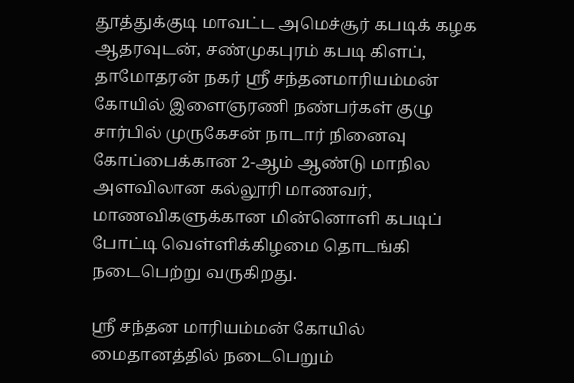தூத்துக்குடி மாவட்ட அமெச்சூர் கபடிக் கழக ஆதரவுடன், சண்முகபுரம் கபடி கிளப், தாமோதரன் நகர் ஸ்ரீ சந்தனமாரியம்மன் கோயில் இளைஞரணி நண்பர்கள் குழு சார்பில் முருகேசன் நாடார் நினைவு கோப்பைக்கான 2-ஆம் ஆண்டு மாநில அளவிலான கல்லூரி மாணவர், மாணவிகளுக்கான மின்னொளி கபடிப் போட்டி வெள்ளிக்கிழமை தொடங்கி நடைபெற்று வருகிறது.

ஸ்ரீ சந்தன மாரியம்மன் கோயில் மைதானத்தில் நடைபெறும்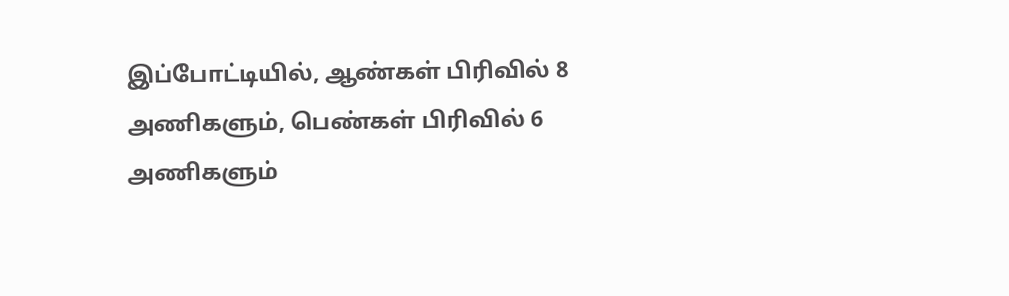இப்போட்டியில், ஆண்கள் பிரிவில் 8 அணிகளும், பெண்கள் பிரிவில் 6 அணிகளும்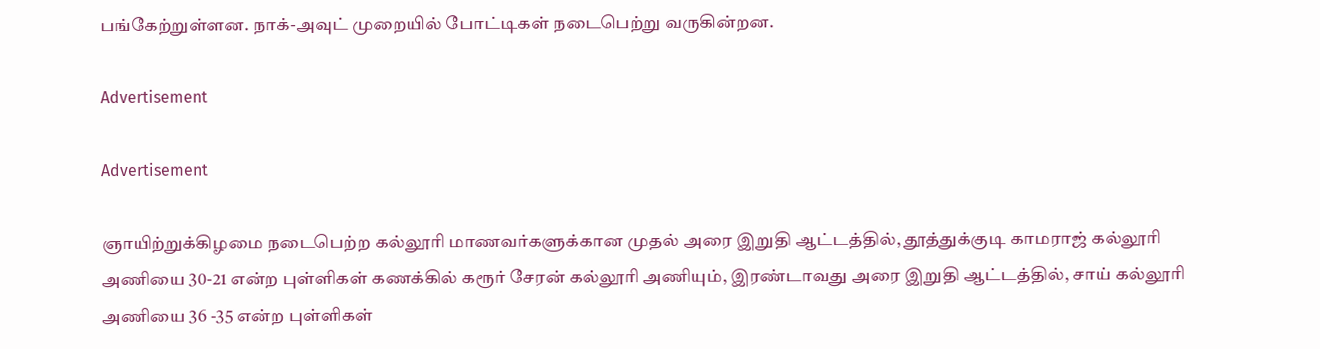பங்கேற்றுள்ளன. நாக்-அவுட் முறையில் போட்டிகள் நடைபெற்று வருகின்றன.

Advertisement

Advertisement

ஞாயிற்றுக்கிழமை நடைபெற்ற கல்லூரி மாணவர்களுக்கான முதல் அரை இறுதி ஆட்டத்தில், தூத்துக்குடி காமராஜ் கல்லூரி அணியை 30-21 என்ற புள்ளிகள் கணக்கில் கரூர் சேரன் கல்லூரி அணியும், இரண்டாவது அரை இறுதி ஆட்டத்தில், சாய் கல்லூரி அணியை 36 -35 என்ற புள்ளிகள்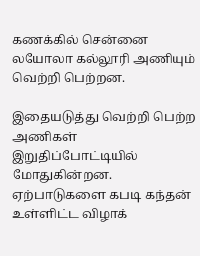கணக்கில் சென்னை லயோலா கல்லூரி அணியும் வெற்றி பெற்றன.

இதையடுத்து வெற்றி பெற்ற அணிகள் இறுதிப்போட்டியில் மோதுகின்றன. ஏற்பாடுகளை கபடி கந்தன் உள்ளிட்ட விழாக்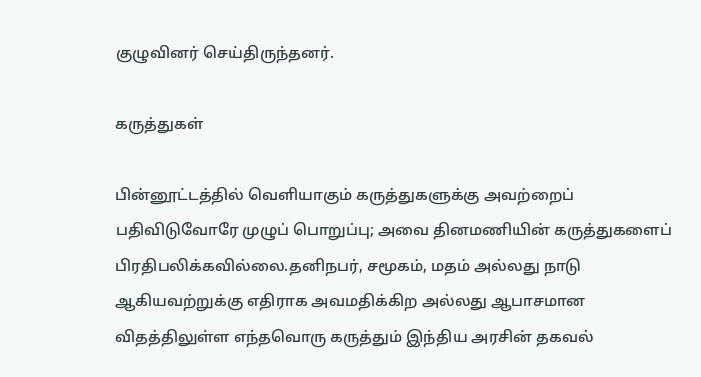குழுவினர் செய்திருந்தனர்.

கருத்துகள்

பின்னூட்டத்தில் வெளியாகும் கருத்துகளுக்கு அவற்றைப் பதிவிடுவோரே முழுப் பொறுப்பு; அவை தினமணியின் கருத்துகளைப் பிரதிபலிக்கவில்லை.தனிநபர், சமூகம், மதம் அல்லது நாடு ஆகியவற்றுக்கு எதிராக அவமதிக்கிற அல்லது ஆபாசமான விதத்திலுள்ள எந்தவொரு கருத்தும் இந்திய அரசின் தகவல்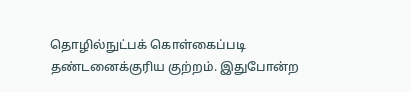தொழில்நுட்பக் கொள்கைப்படி தண்டனைக்குரிய குற்றம். இதுபோன்ற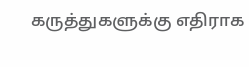கருத்துகளுக்கு எதிராக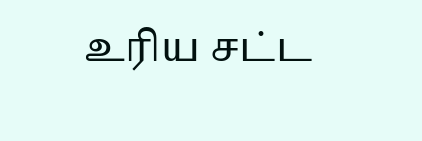உரிய சட்ட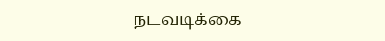நடவடிக்கை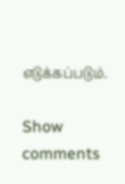எடுக்கப்படும்.

Show comments